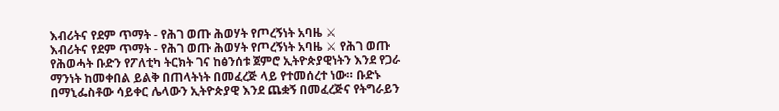እብሪትና የደም ጥማት - የሕገ ወጡ ሕወሃት የጦረኝነት አባዜ ⚔
እብሪትና የደም ጥማት - የሕገ ወጡ ሕወሃት የጦረኝነት አባዜ ⚔ የሕገ ወጡ የሕወሓት ቡድን የፖለቲካ ትርክት ገና ከፅንሰቱ ጀምሮ ኢትዮጵያዊነትን እንደ የጋራ ማንነት ከመቀበል ይልቅ በጠላትነት በመፈረጅ ላይ የተመሰረተ ነው። ቡድኑ በማኒፌስቶው ሳይቀር ሌላውን ኢትዮጵያዊ እንደ ጨቋኝ በመፈረጅና የትግራይን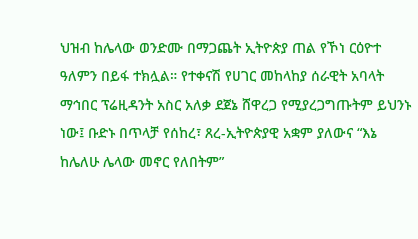ህዝብ ከሌላው ወንድሙ በማጋጨት ኢትዮጵያ ጠል የኾነ ርዕዮተ ዓለምን በይፋ ተክሏል። የተቀናሽ የሀገር መከላከያ ሰራዊት አባላት ማኅበር ፕሬዚዳንት አስር አለቃ ደጀኔ ሸዋረጋ የሚያረጋግጡትም ይህንኑ ነው፤ ቡድኑ በጥላቻ የሰከረ፣ ጸረ-ኢትዮጵያዊ አቋም ያለውና “እኔ ከሌለሁ ሌላው መኖር የለበትም”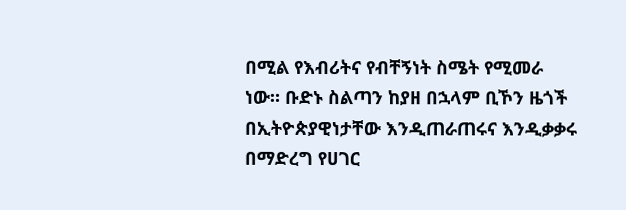በሚል የእብሪትና የብቸኝነት ስሜት የሚመራ ነው። ቡድኑ ስልጣን ከያዘ በኋላም ቢኾን ዜጎች በኢትዮጵያዊነታቸው እንዲጠራጠሩና እንዲቃቃሩ በማድረግ የሀገር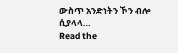ውስጥ አንድነትን ኾን ብሎ ሲያላላ…
Read the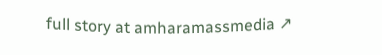full story at amharamassmedia ↗